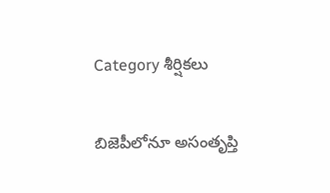Category శీర్షికలు

బిజెపీలోనూ అసంతృప్తి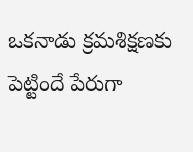ఒకనాడు క్రమశిక్షణకు పెట్టిందే పేరుగా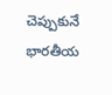చెప్పుకునే భారతీయ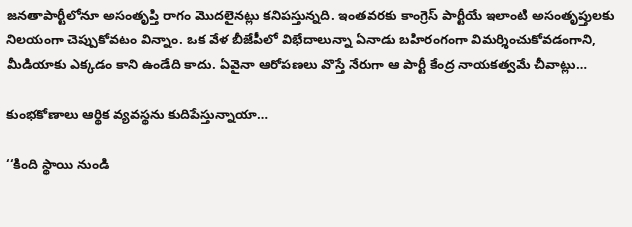జనతాపార్టీలోనూ అసంతృప్తి రాగం మొదలైనట్లు కనిపస్తున్నది. ఇంతవరకు కాంగ్రెస్‌ ‌పార్టీయే ఇలాంటి అసంతృప్తులకు నిలయంగా చెప్పుకోవటం విన్నాం. ఒక వేళ బీజేపీలో విభేదాలున్నా ఏనాడు బహిరంగంగా విమర్శించుకోవడంగాని, మీడియాకు ఎక్కడం కాని ఉండేది కాదు. ఏవైనా ఆరోపణలు వొస్తే నేరుగా ఆ పార్టీ కేంద్ర నాయకత్వమే చీవాట్లు…

కుంభకోణాలు ఆర్థిక వ్యవస్థను కుదిపేస్తున్నాయా…

‘‘కింది స్థాయి నుండి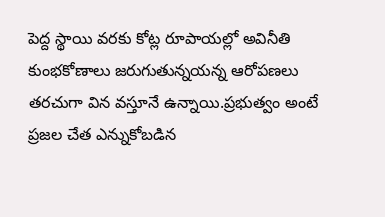పెద్ద స్థాయి వరకు కోట్ల రూపాయల్లో అవినీతి కుంభకోణాలు జరుగుతున్నయన్న ఆరోపణలు తరచుగా విన వస్తూనే ఉన్నాయి.ప్రభుత్వం అంటే ప్రజల చేత ఎన్నుకోబడిన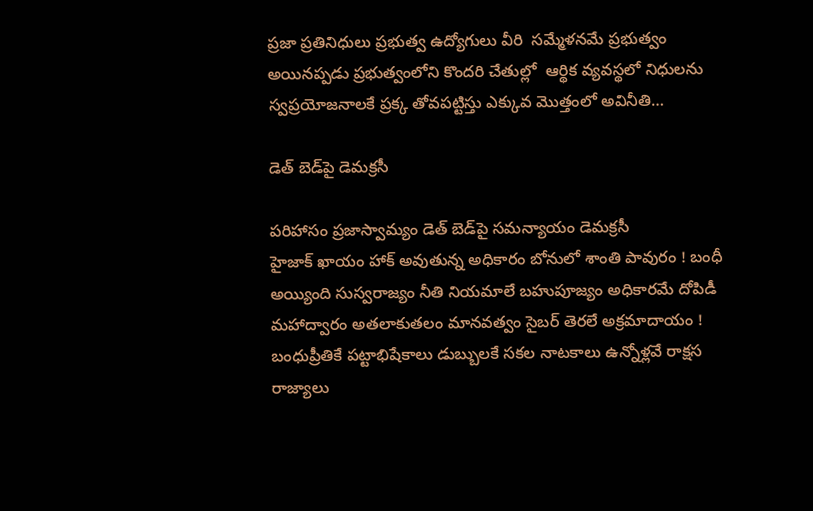ప్రజా ప్రతినిధులు ప్రభుత్వ ఉద్యోగులు వీరి  సమ్మేళనమే ప్రభుత్వం అయినప్పడు ప్రభుత్వంలోని కొందరి చేతుల్లో  ఆర్థిక వ్యవస్థలో నిధులను స్వప్రయోజనాలకే ప్రక్క తోవపట్టిస్తు ఎక్కువ మొత్తంలో అవినీతి…

డెత్‌ ‌బెడ్‌పై డెమక్రసీ

పరిహాసం ప్రజాస్వామ్యం డెత్‌ ‌బెడ్‌పై సమన్యాయం డెమక్రసీ హైజాక్‌ ‌ఖాయం హాక్‌ అవుతున్న అధికారం బోనులో శాంతి పావురం ! బంధీ అయ్యింది సుస్వరాజ్యం నీతి నియమాలే బహుపూజ్యం అధికారమే దోపిడీ మహాద్వారం అతలాకుతలం మానవత్వం సైబర్‌ ‌తెరలే అక్రమాదాయం ! బంధుప్రీతికే పట్టాభిషేకాలు డుబ్బులకే సకల నాటకాలు ఉన్నోళ్లవే రాక్షస రాజ్యాలు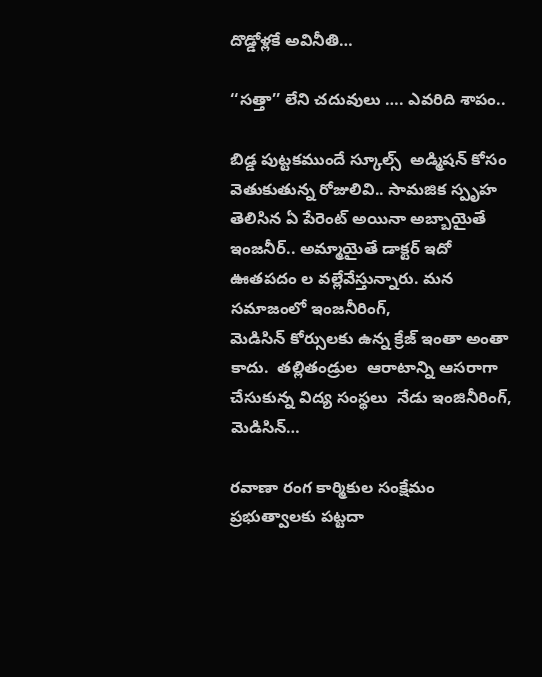దొడ్డోళ్లకే అవినీతి…

‘‘సత్తా’’ లేని చదువులు …. ఎవరిది శాపం..

బిడ్డ పుట్టకముందే స్కూల్స్  అడ్మిషన్‌ ‌కోసం వెతుకుతున్న రోజులివి.. సామజిక స్పృహ తెలిసిన ఏ పేరెంట్‌ అయినా అబ్బాయైతే ఇంజనీర్‌.. అమ్మాయైతే డాక్టర్‌ ఇదో ఊతపదం ల వల్లేవేస్తున్నారు. మన సమాజంలో ఇంజనీరింగ్‌, మెడిసిన్‌ ‌కోర్సులకు ఉన్న క్రేజ్‌ ఇం‌తా అంతా కాదు.  తల్లితండ్రుల  ఆరాటాన్ని ఆసరాగా చేసుకున్న విద్య సంస్థలు  నేడు ఇంజినీరింగ్‌, మెడిసిన్‌…

రవాణా రంగ కార్మికుల సంక్షేమం ప్రభుత్వాలకు పట్టదా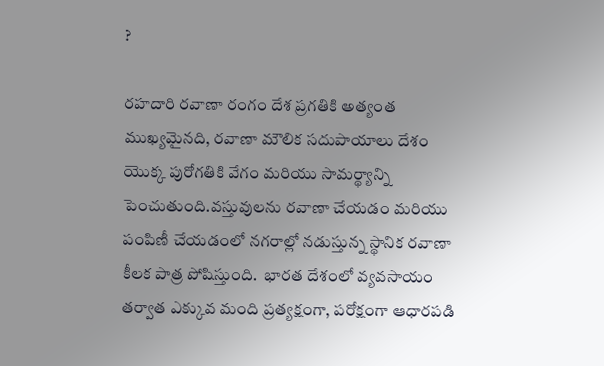?

రహదారి రవాణా రంగం దేశ ప్రగతికి అత్యంత ముఖ్యమైనది, రవాణా మౌలిక సదుపాయాలు దేశం యొక్క పురోగతికి వేగం మరియు సామర్థ్యాన్ని పెంచుతుంది.వస్తువులను రవాణా చేయడం మరియు పంపిణీ చేయడంలో నగరాల్లో నడుస్తున్న స్థానిక రవాణా కీలక పాత్ర పోషిస్తుంది.  భారత దేశంలో వ్యవసాయం తర్వాత ఎక్కువ మంది ప్రత్యక్షంగా, పరోక్షంగా ఆధారపడి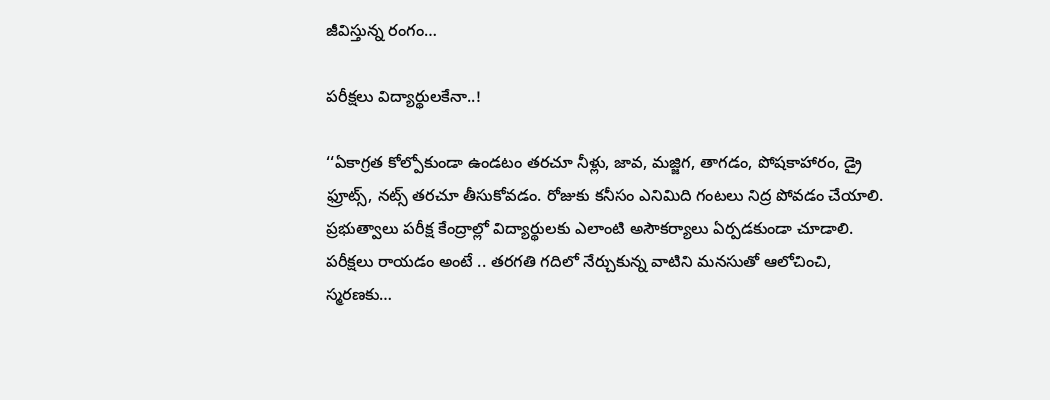జీవిస్తున్న రంగం…

పరీక్షలు విద్యార్థులకేనా..!

‘‘ఏకాగ్రత కోల్పోకుండా ఉండటం తరచూ నీళ్లు, జావ, మజ్జిగ, తాగడం, పోషకాహారం, డ్రై ఫ్రూట్స్, నట్స్ ‌తరచూ తీసుకోవడం. రోజుకు కనీసం ఎనిమిది గంటలు నిద్ర పోవడం చేయాలి. ప్రభుత్వాలు పరీక్ష కేంద్రాల్లో విద్యార్థులకు ఎలాంటి అసౌకర్యాలు ఏర్పడకుండా చూడాలి. పరీక్షలు రాయడం అంటే .. తరగతి గదిలో నేర్చుకున్న వాటిని మనసుతో ఆలోచించి, స్మరణకు…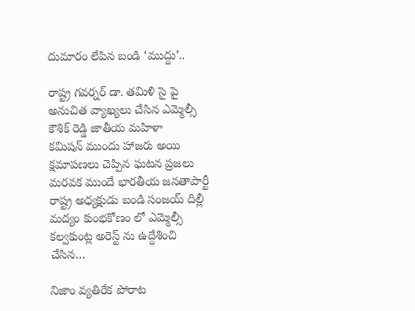దుమారం లేపిన బండి ‘ముద్దు’..

రాష్ట్ర గవర్నర్‌ ‌డా. తమిళి సై పై అనుచిత వ్యాఖ్యలు చేసిన ఎమ్మెల్సీ కౌశిక్‌ ‌రెడ్డి జాతీయ మహిళా కమిషన్‌ ‌ముందు హాజరు అయి క్షమాపణలు చెప్పిన ఘటన ప్రజలు మరవక ముందే భారతీయ జనతాపార్టీ రాష్ట్ర అధ్యక్షుడు బండి సంజయ్‌ ‌దిల్లీ మద్యం కుంభకోణం లో ఎమ్మెల్సీ కల్వకుంట్ల అరెస్ట్ ‌ను ఉద్దేశించి చేసిన…

నిజాం వ్యతిరేక పోరాట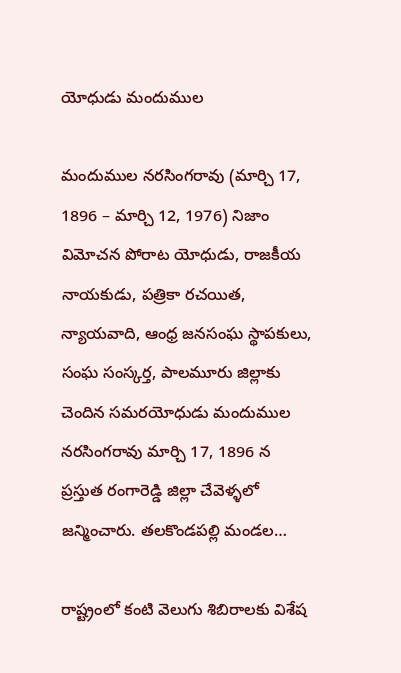యోధుడు మందుముల

మందుముల నరసింగరావు (మార్చి 17, 1896 – మార్చి 12, 1976) నిజాం విమోచన పోరాట యోధుడు, రాజకీయ నాయకుడు, పత్రికా రచయిత, న్యాయవాది, ఆంధ్ర జనసంఘ స్థాపకులు, సంఘ సంస్కర్త, పాలమూరు జిల్లాకు చెందిన సమరయోధుడు మందుముల నరసింగరావు మార్చి 17, 1896 న ప్రస్తుత రంగారెడ్డి జిల్లా చేవెళ్ళలో జన్మించారు. తలకొండపల్లి మండల…

రాష్ట్రంలో కంటి వెలుగు శిబిరాలకు విశేష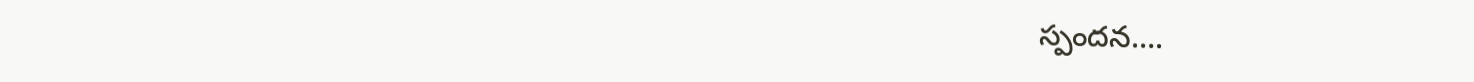స్పందన….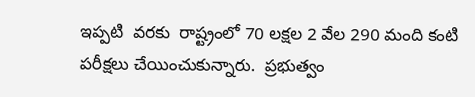ఇప్పటి  వరకు  రాష్ట్రంలో 70 లక్షల 2 వేల 290 మంది కంటి పరీక్షలు చేయించుకున్నారు.  ప్రభుత్వం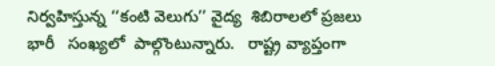నిర్వహిస్తున్న ‘‘కంటి వెలుగు’’ వైద్య  శిబిరాలలో ప్రజలు  భారీ   సంఖ్యలో  పాల్గొంటున్నారు.   రాష్ట్ర వ్యాప్తంగా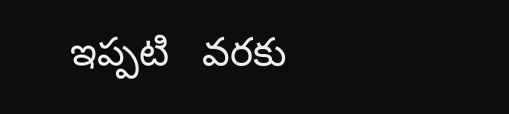ఇప్పటి   వరకు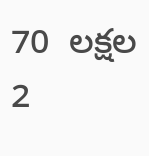70  లక్షల 2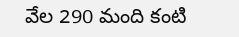వేల 290 మంది కంటి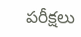పరీక్షలు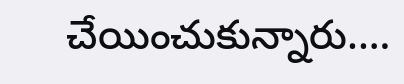చేయించుకున్నారు.…